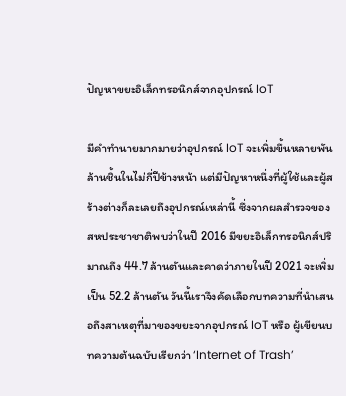ปัญหาขยะอิเล็กทรอนิกส์จากอุปกรณ์ IoT

มีคำทำนายมากมายว่าอุปกรณ์ IoT จะเพิ่มขึ้นหลายพันล้านชิ้นในไม่กี่ปีข้างหน้า แต่มีปัญหาหนึ่งที่ผู้ใช้และผู้สร้างต่างก็ละเลยถึงอุปกรณ์เหล่านี้ ซึ่งจากผลสำรวจของสหประชาชาติพบว่าในปี 2016 มีขยะอิเล็กทรอนิกส์ปริมาณถึง 44.7 ล้านตันและคาดว่าภายในปี 2021 จะเพิ่มเป็น 52.2 ล้านตัน วันนี้เราจึงคัดเลือกบทความที่นำเสนอถึงสาเหตุที่มาของขยะจากอุปกรณ์ IoT หรือ ผู้เขียนบทความต้นฉบับเรียกว่า ‘Internet of Trash’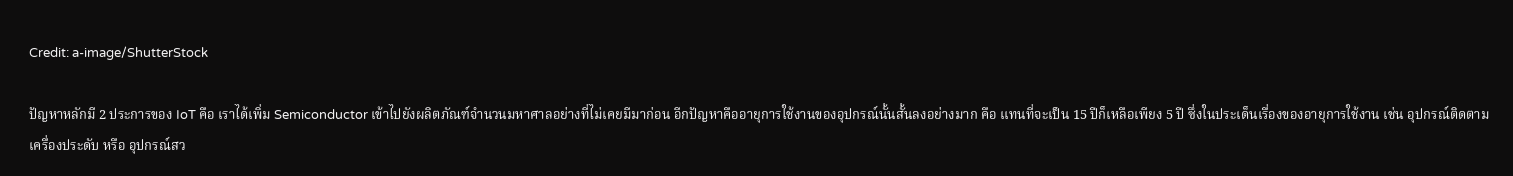Credit: a-image/ShutterStock

ปัญหาหลักมี 2 ประการของ IoT คือ เราได้เพิ่ม Semiconductor เข้าไปยังผลิตภัณฑ์จำนวนมหาศาลอย่างที่ไม่เคยมีมาก่อน อีกปัญหาคืออายุการใช้งานของอุปกรณ์นั้นสั้นลงอย่างมาก คือ แทนที่จะเป็น 15 ปีก็เหลือเพียง 5 ปี ซึ่งในประเด็นเรื่องของอายุการใช้งาน เช่น อุปกรณ์ติดตาม เครื่องประดับ หรือ อุปกรณ์สว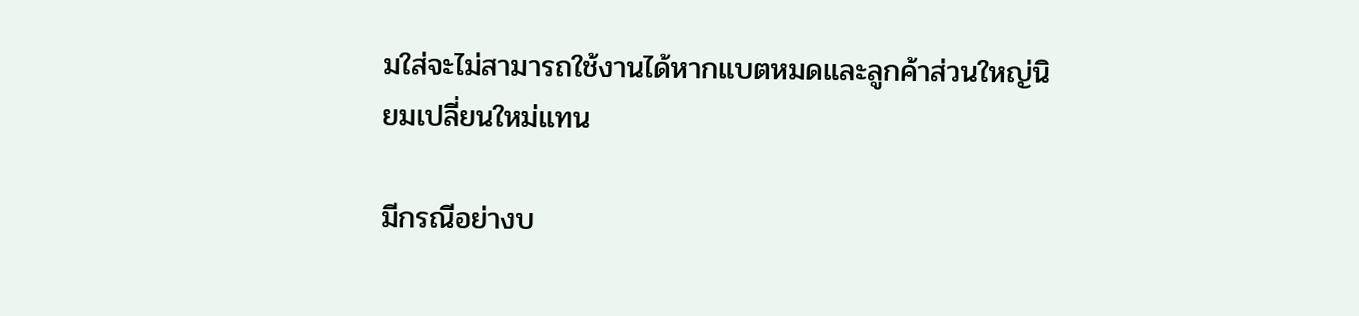มใส่จะไม่สามารถใช้งานได้หากแบตหมดและลูกค้าส่วนใหญ่นิยมเปลี่ยนใหม่แทน

มีกรณีอย่างบ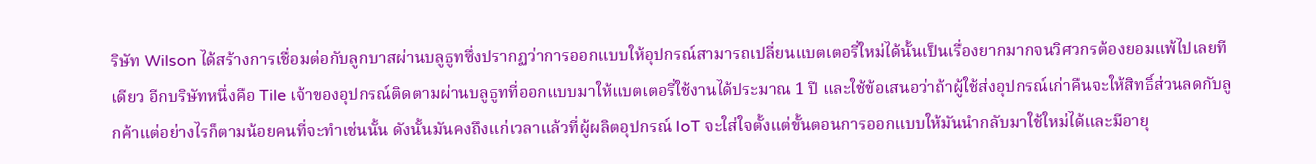ริษัท Wilson ได้สร้างการเชื่อมต่อกับลูกบาสผ่านบลูธูทซึ่งปรากฏว่าการออกแบบให้อุปกรณ์สามารถเปลี่ยนแบตเตอรี่ใหม่ได้นั้นเป็นเรื่องยากมากจนวิศวกรต้องยอมแพ้ไปเลยทีเดียว อีกบริษัทหนึ่งคือ Tile เจ้าของอุปกรณ์ติดตามผ่านบลูธูทที่ออกแบบมาให้แบตเตอรี่ใช้งานได้ประมาณ 1 ปี และใช้ข้อเสนอว่าถ้าผู้ใช้ส่งอุปกรณ์เก่าคืนจะให้สิทธิ์ส่วนลดกับลูกค้าแต่อย่างไรก็ตามน้อยคนที่จะทำเช่นนั้น ดังนั้นมันคงถึงแก่เวลาแล้วที่ผู้ผลิตอุปกรณ์ IoT จะใส่ใจตั้งแต่ขั้นตอนการออกแบบให้มันนำกลับมาใช้ใหม่ได้และมีอายุ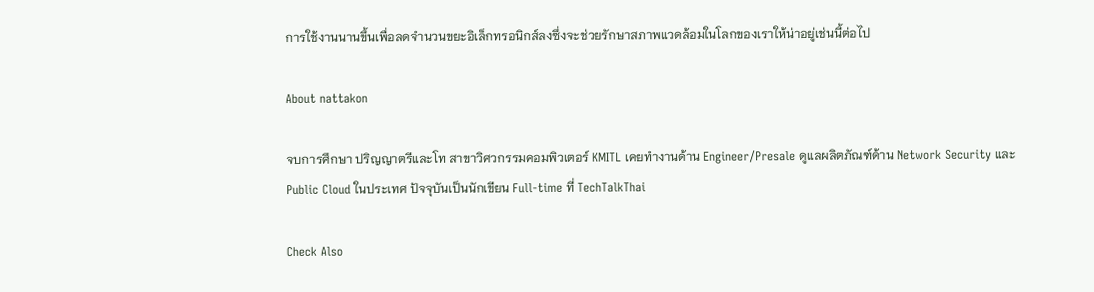การใช้งานนานขึ้นเพื่อลดจำนวนขยะอิเล็กทรอนิกส์ลงซึ่งจะช่วยรักษาสภาพแวดล้อมในโลกของเราให้น่าอยู่เช่นนี้ต่อไป

About nattakon

จบการศึกษา ปริญญาตรีและโท สาขาวิศวกรรมคอมพิวเตอร์ KMITL เคยทำงานด้าน Engineer/Presale ดูแลผลิตภัณฑ์ด้าน Network Security และ Public Cloud ในประเทศ ปัจจุบันเป็นนักเขียน Full-time ที่ TechTalkThai

Check Also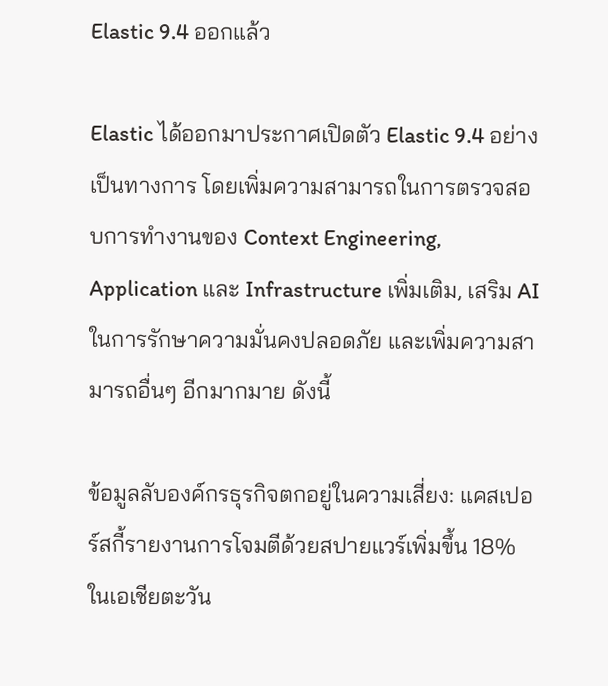Elastic 9.4 ออกแล้ว

Elastic ได้ออกมาประกาศเปิดตัว Elastic 9.4 อย่างเป็นทางการ โดยเพิ่มความสามารถในการตรวจสอบการทำงานของ Context Engineering, Application และ Infrastructure เพิ่มเติม, เสริม AI ในการรักษาความมั่นคงปลอดภัย และเพิ่มความสามารถอื่นๆ อีกมากมาย ดังนี้

ข้อมูลลับองค์กรธุรกิจตกอยู่ในความเสี่ยง: แคสเปอร์สกี้รายงานการโจมตีด้วยสปายแวร์เพิ่มขึ้น 18% ในเอเชียตะวัน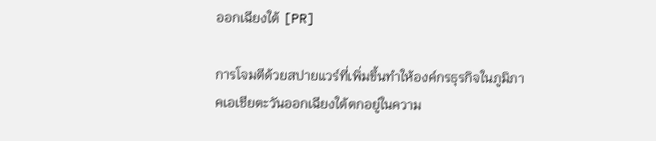ออกเฉียงใต้ [PR]

การโจมตีด้วยสปายแวร์ที่เพิ่มขึ้นทำให้องค์กรธุรกิจในภูมิภาคเอเชียตะวันออกเฉียงใต้ตกอยู่ในความ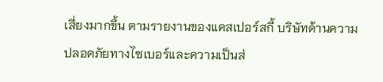เสี่ยงมากขึ้น ตามรายงานของแคสเปอร์สกี้ บริษัทด้านความปลอดภัยทางไซเบอร์และความเป็นส่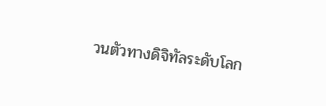วนตัวทางดิจิทัลระดับโลก